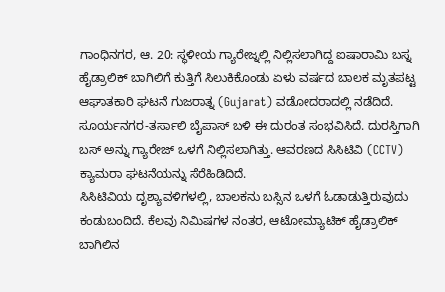ಗಾಂಧಿನಗರ, ಆ. 20: ಸ್ಥಳೀಯ ಗ್ಯಾರೇಜ್ನಲ್ಲಿ ನಿಲ್ಲಿಸಲಾಗಿದ್ದ ಐಷಾರಾಮಿ ಬಸ್ನ ಹೈಡ್ರಾಲಿಕ್ ಬಾಗಿಲಿಗೆ ಕುತ್ತಿಗೆ ಸಿಲುಕಿಕೊಂಡು ಏಳು ವರ್ಷದ ಬಾಲಕ ಮೃತಪಟ್ಟ ಆಘಾತಕಾರಿ ಘಟನೆ ಗುಜರಾತ್ನ (Gujarat) ವಡೋದರಾದಲ್ಲಿ ನಡೆದಿದೆ. ಸೂರ್ಯನಗರ-ತರ್ಸಾಲಿ ಬೈಪಾಸ್ ಬಳಿ ಈ ದುರಂತ ಸಂಭವಿಸಿದೆ. ದುರಸ್ತಿಗಾಗಿ ಬಸ್ ಅನ್ನು ಗ್ಯಾರೇಜ್ ಒಳಗೆ ನಿಲ್ಲಿಸಲಾಗಿತ್ತು. ಆವರಣದ ಸಿಸಿಟಿವಿ (CCTV) ಕ್ಯಾಮರಾ ಘಟನೆಯನ್ನು ಸೆರೆಹಿಡಿದಿದೆ.
ಸಿಸಿಟಿವಿಯ ದೃಶ್ಯಾವಳಿಗಳಲ್ಲಿ, ಬಾಲಕನು ಬಸ್ಸಿನ ಒಳಗೆ ಓಡಾಡುತ್ತಿರುವುದು ಕಂಡುಬಂದಿದೆ. ಕೆಲವು ನಿಮಿಷಗಳ ನಂತರ, ಆಟೋಮ್ಯಾಟಿಕ್ ಹೈಡ್ರಾಲಿಕ್ ಬಾಗಿಲಿನ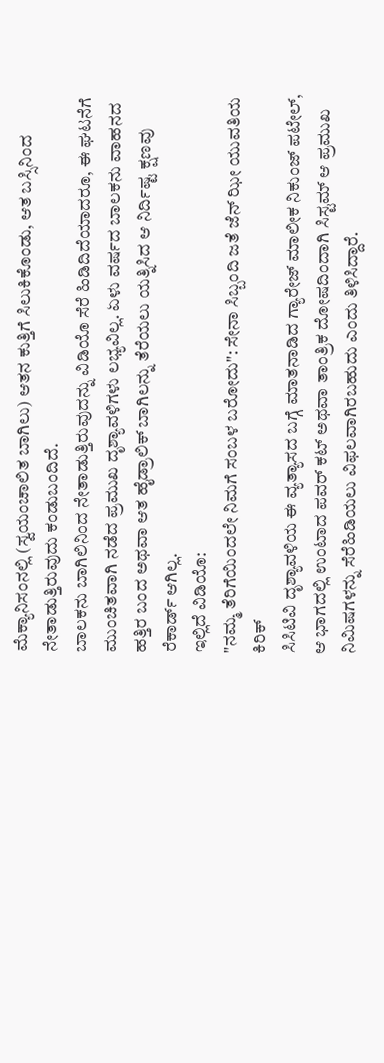ಮೆಕ್ಯಾನಿಸಂನಲ್ಲಿ (ಸ್ವಯಂಚಾಲಿತ ಬಾಗಿಲು) ಆತನ ಕುತ್ತಿಗೆ ಸಿಲುಕಿಕೊಂಡು, ಆತ ಬಸ್ಸಿನಿಂದ ನೇತಾಡುತ್ತಿರುವುದು ಕಂಡುಬಂದಿದೆ.
ಬಾಲಕನು ಬಾಗಿಲಿನಿಂದ ನೇತಾಡುತ್ತಿರುವುದನ್ನು ವಿಡಿಯೊ ಸೆರೆ ಹಿಡಿದಿದೆಯಾದರೂ, ಈ ಘಟನೆಗೆ ಮುಂಚಿತವಾಗಿ ನಡೆದ ಪ್ರಮುಖ ದೃಶ್ಯಾವಳಿಗಳು ಲಭ್ಯವಿಲ್ಲ. ಏಳು ವರ್ಷದ ಬಾಲಕನು ವಾಹನದ ಹತ್ತಿರ ಬಂದ ಅಥವಾ ಆತ ಹೈಡ್ರಾಲಿಕ್ ಬಾಗಿಲನ್ನು ತೆರೆಯಲು ಯತ್ನಿಸಿದ ಆ ನಿರ್ದಿಷ್ಟ ಕ್ಷಣವು ರೆಕಾರ್ಡ್ ಆಗಿಲ್ಲ.
ಇಲ್ಲಿದೆ ವಿಡಿಯೊ:
"ನಮ್ಮ ತೆರಿಗೆಯಿಂದಲೇ ನಿಮಗೆ ಸಂಬಳ ಬರೋದು": ಸೇನಾ ಸಿಬ್ಬಂದಿ ಜತೆ ಜೆನ್ ಝೀ ಯುವತಿಯ ಕಿರಿಕ್
ಸಿಸಿಟಿವಿ ದೃಶ್ಯಾವಳಿಯ ಈ ವ್ಯತ್ಯಾಸದ ಬಗ್ಗೆ ಮಾತನಾಡಿದ ಗ್ಯಾರೇಜ್ ಮಾಲೀಕ ನಿಕುಂಜ್ ಪಟೇಲ್, ಆ ಭಾಗದಲ್ಲಿ ಉಂಟಾದ ಪವರ್ ಕಟ್ ಅಥವಾ ತಾಂತ್ರಿಕ ದೋಷದಿಂದಾಗಿ ಸಿಸ್ಟಮ್ ಆ ಪ್ರಮುಖ ನಿಮಿಷಗಳನ್ನು ಸೆರೆಹಿಡಿಯಲು ವಿಫಲವಾಗಿರಬಹುದು ಎಂದು ತಿಳಿಸಿದ್ದಾರೆ.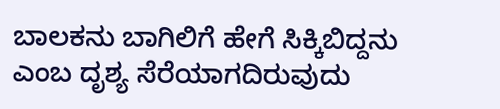ಬಾಲಕನು ಬಾಗಿಲಿಗೆ ಹೇಗೆ ಸಿಕ್ಕಿಬಿದ್ದನು ಎಂಬ ದೃಶ್ಯ ಸೆರೆಯಾಗದಿರುವುದು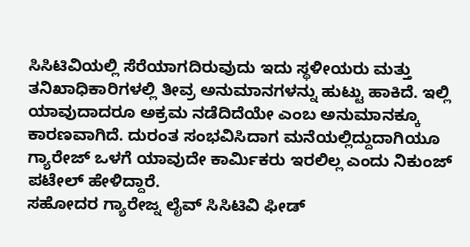ಸಿಸಿಟಿವಿಯಲ್ಲಿ ಸೆರೆಯಾಗದಿರುವುದು ಇದು ಸ್ಥಳೀಯರು ಮತ್ತು ತನಿಖಾಧಿಕಾರಿಗಳಲ್ಲಿ ತೀವ್ರ ಅನುಮಾನಗಳನ್ನು ಹುಟ್ಟು ಹಾಕಿದೆ. ಇಲ್ಲಿ ಯಾವುದಾದರೂ ಅಕ್ರಮ ನಡೆದಿದೆಯೇ ಎಂಬ ಅನುಮಾನಕ್ಕೂ ಕಾರಣವಾಗಿದೆ. ದುರಂತ ಸಂಭವಿಸಿದಾಗ ಮನೆಯಲ್ಲಿದ್ದುದಾಗಿಯೂ ಗ್ಯಾರೇಜ್ ಒಳಗೆ ಯಾವುದೇ ಕಾರ್ಮಿಕರು ಇರಲಿಲ್ಲ ಎಂದು ನಿಕುಂಜ್ ಪಟೇಲ್ ಹೇಳಿದ್ದಾರೆ.
ಸಹೋದರ ಗ್ಯಾರೇಜ್ನ ಲೈವ್ ಸಿಸಿಟಿವಿ ಫೀಡ್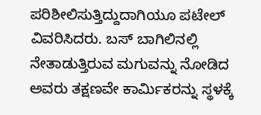ಪರಿಶೀಲಿಸುತ್ತಿದ್ದುದಾಗಿಯೂ ಪಟೇಲ್ ವಿವರಿಸಿದರು. ಬಸ್ ಬಾಗಿಲಿನಲ್ಲಿ ನೇತಾಡುತ್ತಿರುವ ಮಗುವನ್ನು ನೋಡಿದ ಅವರು ತಕ್ಷಣವೇ ಕಾರ್ಮಿಕರನ್ನು ಸ್ಥಳಕ್ಕೆ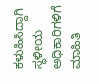ಕಳುಹಿಸಿದ್ದಾಗಿ ಸ್ಥಳೀಯ ಅಧಿಕಾರಿಗಳಿಗೆ ಮಾಹಿತಿ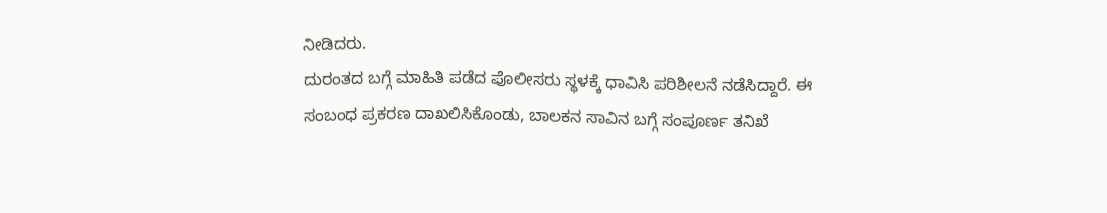ನೀಡಿದರು.
ದುರಂತದ ಬಗ್ಗೆ ಮಾಹಿತಿ ಪಡೆದ ಪೊಲೀಸರು ಸ್ಥಳಕ್ಕೆ ಧಾವಿಸಿ ಪರಿಶೀಲನೆ ನಡೆಸಿದ್ದಾರೆ. ಈ ಸಂಬಂಧ ಪ್ರಕರಣ ದಾಖಲಿಸಿಕೊಂಡು, ಬಾಲಕನ ಸಾವಿನ ಬಗ್ಗೆ ಸಂಪೂರ್ಣ ತನಿಖೆ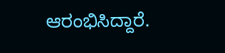ಆರಂಭಿಸಿದ್ದಾರೆ.